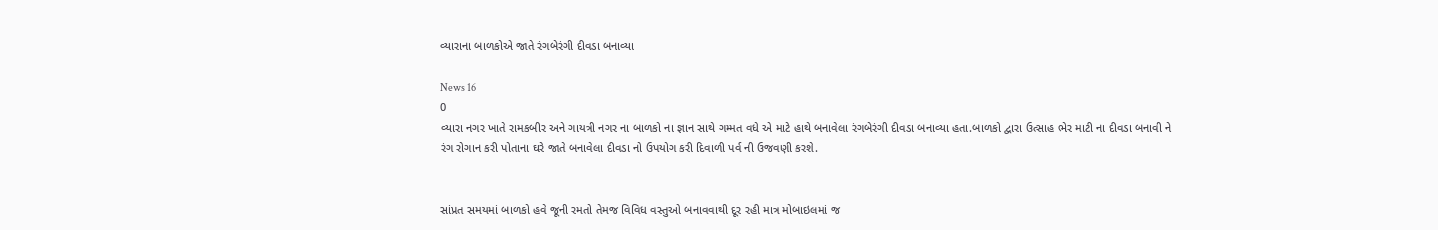વ્યારાના બાળકોએ જાતે રંગબેરંગી દીવડા બનાવ્યા

News 16
0
વ્યારા નગર ખાતે રામકબીર અને ગાયત્રી નગર ના બાળકો ના જ્ઞાન સાથે ગમ્મત વધે એ માટે હાથે બનાવેલા રંગબેરંગી દીવડા બનાવ્યા હતા.બાળકો દ્વારા ઉત્સાહ ભેર માટી ના દીવડા બનાવી ને રંગ રોગાન કરી પોતાના ઘરે જાતે બનાવેલા દીવડા નો ઉપયોગ કરી દિવાળી પર્વ ની ઉજવણી કરશે.


સાંપ્રત સમયમાં બાળકો હવે જૂની રમતો તેમજ વિવિધ વસ્તુઓ બનાવવાથી દૂર રહી માત્ર મોબાઇલમાં જ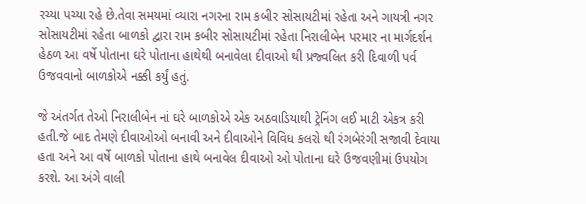રચ્યા પચ્યા રહે છે.તેવા સમયમાં વ્યારા નગરના રામ કબીર સોસાયટીમાં રહેતા અને ગાયત્રી નગર સોસાયટીમાં રહેતા બાળકો દ્વારા રામ કબીર સોસાયટીમાં રહેતા નિરાલીબેન પરમાર ના માર્ગદર્શન હેઠળ આ વર્ષે પોતાના ઘરે પોતાના હાથેથી બનાવેલા દીવાઓ થી પ્રજ્વલિત કરી દિવાળી પર્વ ઉજવવાનો બાળકોએ નક્કી કર્યું હતું.

જે અંતર્ગત તેઓ નિરાલીબેન નાં ઘરે બાળકોએ એક અઠવાડિયાથી ટ્રેનિંગ લઈ માટી એકત્ર કરી હતી.જે બાદ તેમણે દીવાઓઓ બનાવી અને દીવાઓને વિવિધ કલરો થી રંગબેરંગી સજાવી દેવાયા હતા અને આ વર્ષે બાળકો પોતાના હાથે બનાવેલ દીવાઓ ઓ પોતાના ઘરે ઉજવણીમાં ઉપયોગ કરશે. આ અંગે વાલી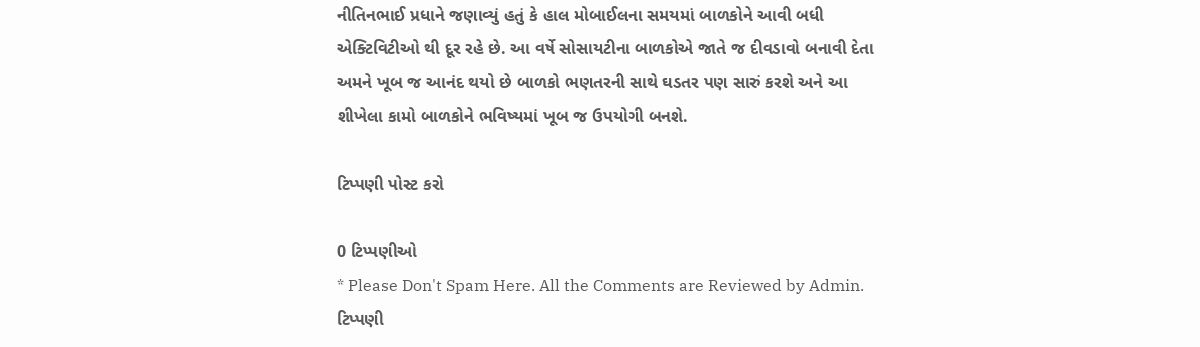નીતિનભાઈ પ્રધાને જણાવ્યું હતું કે હાલ મોબાઈલના સમયમાં બાળકોને આવી બધી એક્ટિવિટીઓ થી દૂર રહે છે. આ વર્ષે સોસાયટીના બાળકોએ જાતે જ દીવડાવો બનાવી દેતા અમને ખૂબ જ આનંદ થયો છે બાળકો ભણતરની સાથે ઘડતર પણ સારું કરશે અને આ શીખેલા કામો બાળકોને ભવિષ્યમાં ખૂબ જ ઉપયોગી બનશે.

ટિપ્પણી પોસ્ટ કરો

0 ટિપ્પણીઓ
* Please Don't Spam Here. All the Comments are Reviewed by Admin.
ટિપ્પણી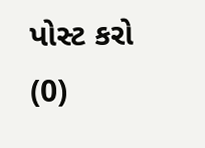પોસ્ટ કરો (0)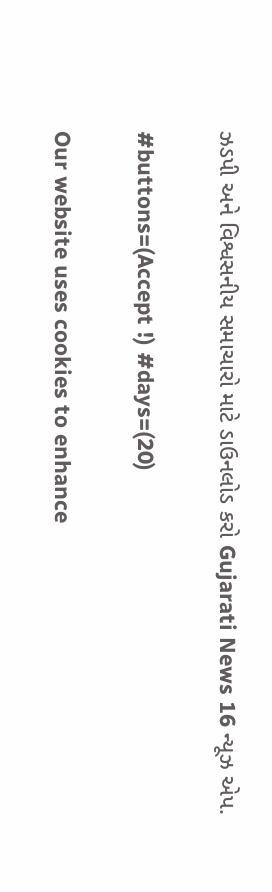ઝડપી અને વિશ્વસનીય સમાચારો માટે ડાઉનલોડ કરો Gujarati News 16 ન્યૂઝ એપ.

#buttons=(Accept !) #days=(20)

Our website uses cookies to enhance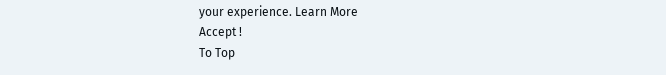your experience. Learn More
Accept !
To Top